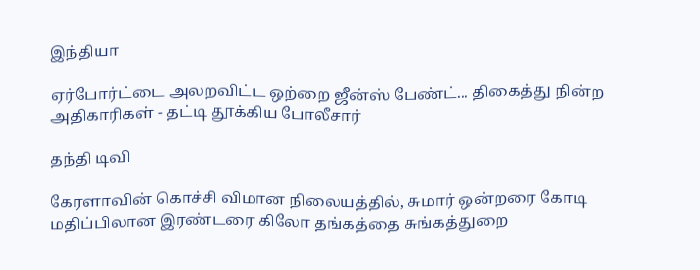இந்தியா

ஏர்போர்ட்டை அலறவிட்ட ஒற்றை ஜீன்ஸ் பேண்ட்... திகைத்து நின்ற அதிகாரிகள் - தட்டி தூக்கிய போலீசார்

தந்தி டிவி

கேரளாவின் கொச்சி விமான நிலையத்தில், சுமார் ஒன்றரை கோடி மதிப்பிலான இரண்டரை கிலோ தங்கத்தை சுங்கத்துறை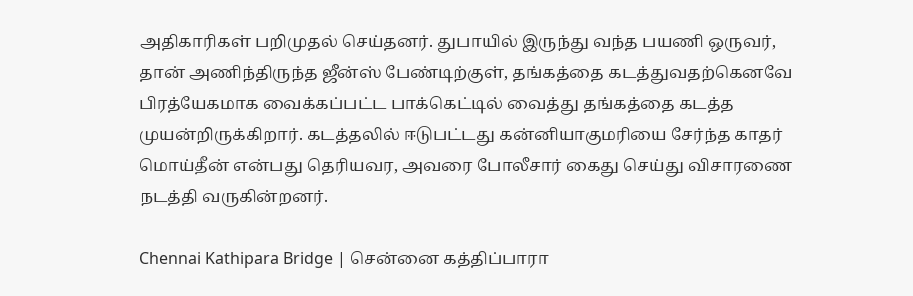அதிகாரிகள் பறிமுதல் செய்தனர். துபாயில் இருந்து வந்த பயணி ஒருவர், தான் அணிந்திருந்த ஜீன்ஸ் பேண்டிற்குள், தங்கத்தை கடத்துவதற்கெனவே பிரத்யேகமாக வைக்கப்பட்ட பாக்கெட்டில் வைத்து தங்கத்தை கடத்த முயன்றிருக்கிறார். கடத்தலில் ஈடுபட்டது கன்னியாகுமரியை சேர்ந்த காதர் மொய்தீன் என்பது தெரியவர, அவரை போலீசார் கைது செய்து விசாரணை நடத்தி வருகின்றனர்.

Chennai Kathipara Bridge | சென்னை கத்திப்பாரா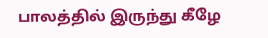பாலத்தில் இருந்து கீழே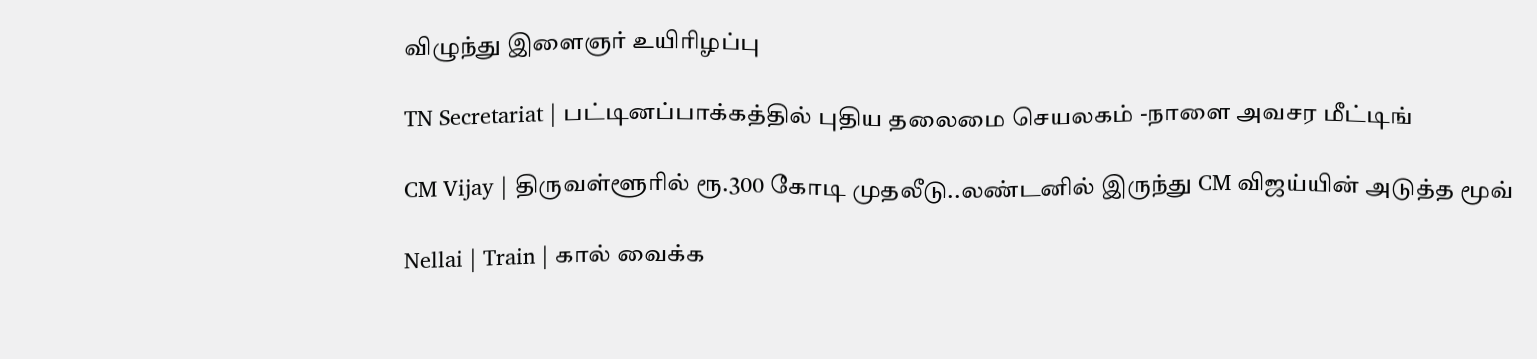விழுந்து இளைஞர் உயிரிழப்பு

TN Secretariat | பட்டினப்பாக்கத்தில் புதிய தலைமை செயலகம் -நாளை அவசர மீட்டிங்

CM Vijay | திருவள்ளூரில் ரூ.300 கோடி முதலீடு..லண்டனில் இருந்து CM விஜய்யின் அடுத்த மூவ்

Nellai | Train | கால் வைக்க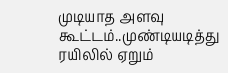முடியாத அளவு கூட்டம்..முண்டியடித்து ரயிலில் ஏறும்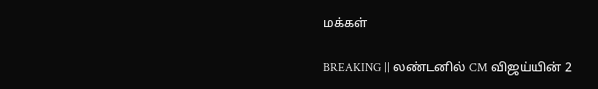மக்கள்

BREAKING || லண்டனில் CM விஜய்யின் 2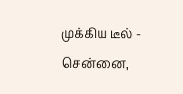முக்கிய டீல் - சென்னை,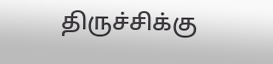திருச்சிக்கு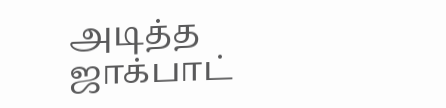அடித்த ஜாக்பாட்